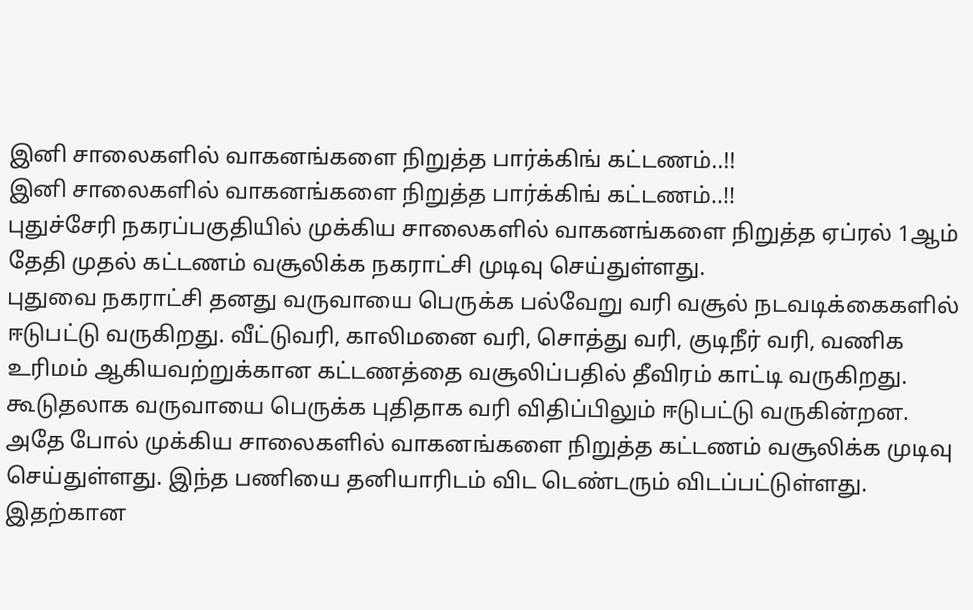இனி சாலைகளில் வாகனங்களை நிறுத்த பார்க்கிங் கட்டணம்..!!
இனி சாலைகளில் வாகனங்களை நிறுத்த பார்க்கிங் கட்டணம்..!!
புதுச்சேரி நகரப்பகுதியில் முக்கிய சாலைகளில் வாகனங்களை நிறுத்த ஏப்ரல் 1ஆம் தேதி முதல் கட்டணம் வசூலிக்க நகராட்சி முடிவு செய்துள்ளது.
புதுவை நகராட்சி தனது வருவாயை பெருக்க பல்வேறு வரி வசூல் நடவடிக்கைகளில் ஈடுபட்டு வருகிறது. வீட்டுவரி, காலிமனை வரி, சொத்து வரி, குடிநீர் வரி, வணிக உரிமம் ஆகியவற்றுக்கான கட்டணத்தை வசூலிப்பதில் தீவிரம் காட்டி வருகிறது.
கூடுதலாக வருவாயை பெருக்க புதிதாக வரி விதிப்பிலும் ஈடுபட்டு வருகின்றன. அதே போல் முக்கிய சாலைகளில் வாகனங்களை நிறுத்த கட்டணம் வசூலிக்க முடிவு செய்துள்ளது. இந்த பணியை தனியாரிடம் விட டெண்டரும் விடப்பட்டுள்ளது.
இதற்கான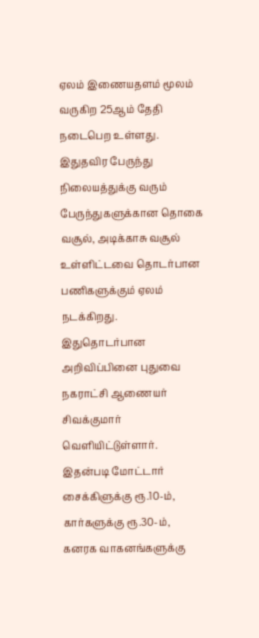ஏலம் இணையதளம் மூலம் வருகிற 25ஆம் தேதி நடைபெற உள்ளது. இதுதவிர பேருந்து நிலையத்துக்கு வரும் பேருந்துகளுக்கான தொகை வசூல், அடிக்காசு வசூல் உள்ளிட்டவை தொடர்பான பணிகளுக்கும் ஏலம் நடக்கிறது.
இதுதொடர்பான அறிவிப்பினை புதுவை நகராட்சி ஆணையர் சிவக்குமார் வெளியிட்டுள்ளார். இதன்படி மோட்டார் சைக்கிளுக்கு ரூ.10-ம், கார்களுக்கு ரூ.30-ம், கனரக வாகனங்களுக்கு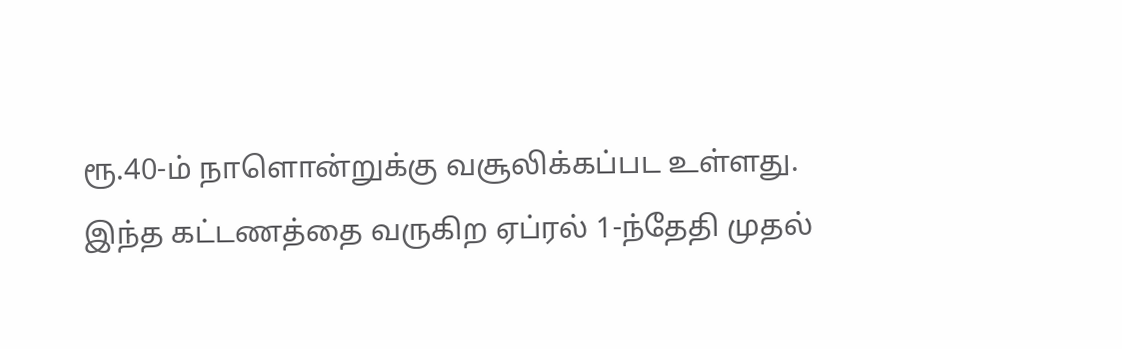ரூ.40-ம் நாளொன்றுக்கு வசூலிக்கப்பட உள்ளது. இந்த கட்டணத்தை வருகிற ஏப்ரல் 1-ந்தேதி முதல்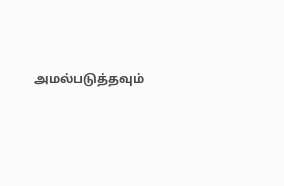அமல்படுத்தவும்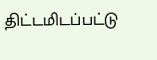திட்டமிடப்பட்டு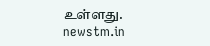உள்ளது.
newstm.in